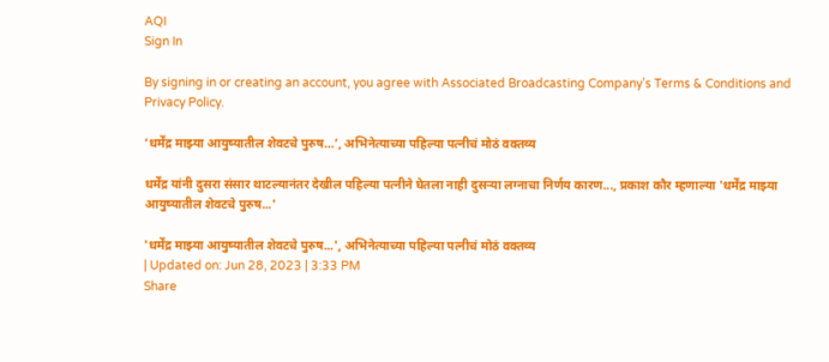AQI
Sign In

By signing in or creating an account, you agree with Associated Broadcasting Company's Terms & Conditions and Privacy Policy.

‘धर्मेंद्र माझ्या आयुष्यातील शेवटचे पुरुष…’, अभिनेत्याच्या पहिल्या पत्नीचं मोठं वक्तव्य

धर्मेंद्र यांनी दुसरा संसार थाटल्यानंतर देखील पहिल्या पत्नीने घेतला नाही दुसऱ्या लग्नाचा निर्णय कारण..., प्रकाश कौर म्हणाल्या 'धर्मेंद्र माझ्या आयुष्यातील शेवटचे पुरुष...'

'धर्मेंद्र माझ्या आयुष्यातील शेवटचे पुरुष...', अभिनेत्याच्या पहिल्या पत्नीचं मोठं वक्तव्य
| Updated on: Jun 28, 2023 | 3:33 PM
Share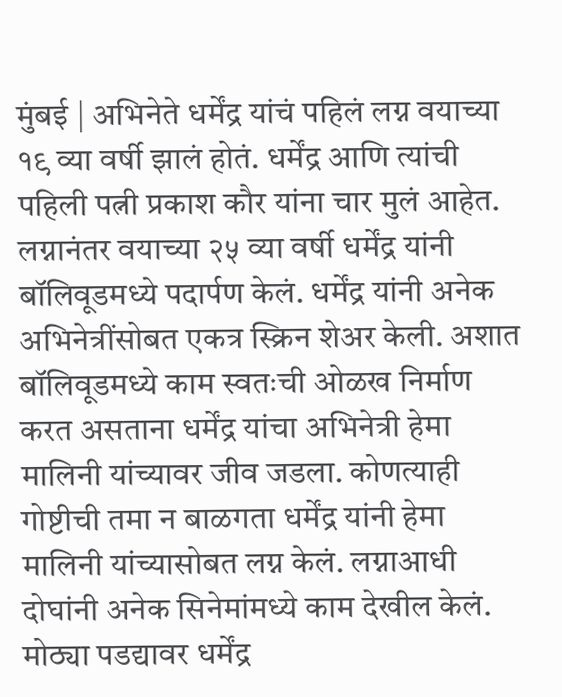मुंबई | अभिनेते धर्मेंद्र यांचं पहिलं लग्न वयाच्या १९ व्या वर्षी झालं होतं. धर्मेंद्र आणि त्यांची पहिली पत्नी प्रकाश कौर यांना चार मुलं आहेत. लग्नानंतर वयाच्या २५ व्या वर्षी धर्मेंद्र यांनी बॉलिवूडमध्ये पदार्पण केलं. धर्मेंद्र यांनी अनेक अभिनेत्रींसोबत एकत्र स्क्रिन शेअर केली. अशात बॉलिवूडमध्ये काम स्वतःची ओळख निर्माण करत असताना धर्मेंद्र यांचा अभिनेत्री हेमा मालिनी यांच्यावर जीव जडला. कोणत्याही गोष्टीची तमा न बाळगता धर्मेंद्र यांनी हेमा मालिनी यांच्यासोबत लग्न केलं. लग्नाआधी दोघांनी अनेक सिनेमांमध्ये काम देखील केलं. मोठ्या पडद्यावर धर्मेंद्र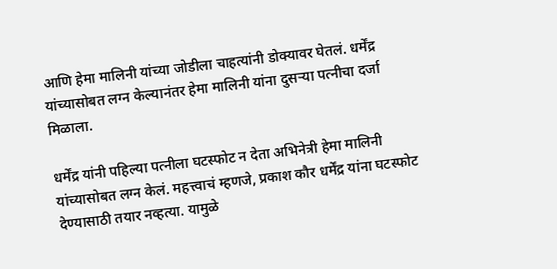आणि हेमा मालिनी यांच्या जोडीला चाहत्यांनी डोक्यावर घेतलं. धर्मेंद्र यांच्यासोबत लग्न केल्यानंतर हेमा मालिनी यांना दुसऱ्या पत्नीचा दर्जा मिळाला.

धर्मेंद्र यांनी पहिल्या पत्नीला घटस्फोट न देता अभिनेत्री हेमा मालिनी यांच्यासोबत लग्न केलं. महत्त्वाचं म्हणजे, प्रकाश कौर धर्मेंद्र यांना घटस्फोट देण्यासाठी तयार नव्हत्या. यामुळे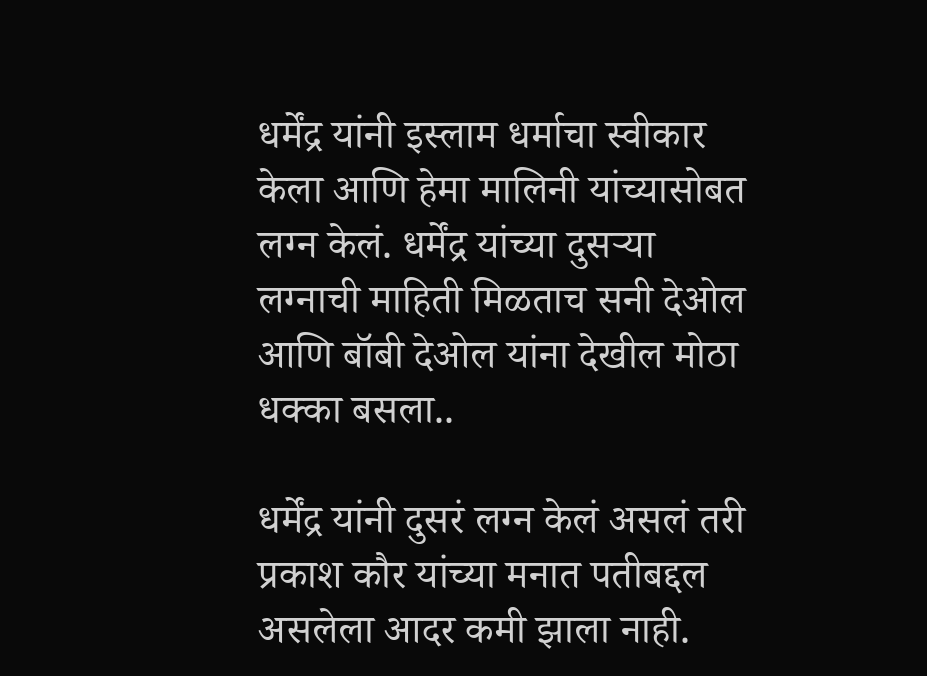धर्मेंद्र यांनी इस्लाम धर्माचा स्वीकार केला आणि हेमा मालिनी यांच्यासोबत लग्न केलं. धर्मेंद्र यांच्या दुसऱ्या लग्नाची माहिती मिळताच सनी देओल आणि बॉबी देओल यांना देखील मोठा धक्का बसला..

धर्मेंद्र यांनी दुसरं लग्न केलं असलं तरी प्रकाश कौर यांच्या मनात पतीबद्दल असलेला आदर कमी झाला नाही.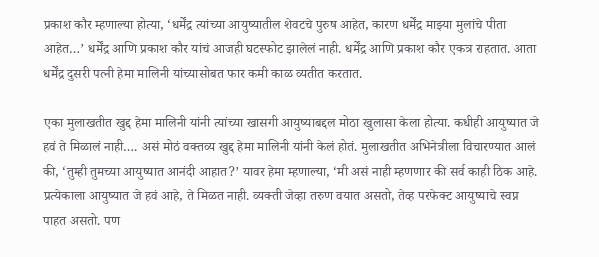प्रकाश कौर म्हणाल्या होत्या, ‘धर्मेंद्र त्यांच्या आयुष्यातील शेवटचे पुरुष आहेत, कारण धर्मेंद्र माझ्या मुलांचे पीता आहेत…’ धर्मेंद्र आणि प्रकाश कौर यांचं आजही घटस्फोट झालेलं नाही. धर्मेंद्र आणि प्रकाश कौर एकत्र राहतात. आता धर्मेंद्र दुसरी पत्नी हेमा मालिनी यांच्यासोबत फार कमी काळ व्यतीत करतात.

एका मुलाखतीत खुद्द हेमा मालिनी यांनी त्यांच्या खासगी आयुष्याबद्दल मोठा खुलासा केला होत्या. कधीही आयुष्यात जे हवं ते मिळालं नाही…. असं मोठं वक्तव्य खुद्द हेमा मालिनी यांनी केलं होतं. मुलाखतीत अभिनेत्रीला विचारण्यात आलं की, ‘तुम्ही तुमच्या आयुष्यात आनंदी आहात?’ यावर हेमा म्हणाल्या, ‘मी असं नाही म्हणणार की सर्व काही ठिक आहे. प्रत्येकाला आयुष्यात जे हवं आहे, ते मिळत नाही. व्यक्ती जेव्हा तरुण वयात असतो, तेव्ह परफेक्ट आयुष्याचे स्वप्न पाहत असतो. पण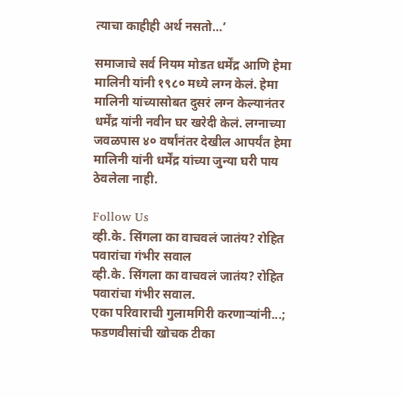त्याचा काहीही अर्थ नसतो…’

समाजाचे सर्व नियम मोडत धर्मेंद्र आणि हेमा मालिनी यांनी १९८० मध्ये लग्न केलं. हेमा मालिनी यांच्यासोबत दुसरं लग्न केल्यानंतर धर्मेंद्र यांनी नवीन घर खरेदी केलं. लग्नाच्या जवळपास ४० वर्षांनंतर देखील आपर्यंत हेमा मालिनी यांनी धर्मेंद्र यांच्या जुन्या घरी पाय ठेवलेला नाही.

Follow Us
व्ही.के. सिंगला का वाचवलं जातंय? रोहित पवारांचा गंभीर सवाल
व्ही.के. सिंगला का वाचवलं जातंय? रोहित पवारांचा गंभीर सवाल.
एका परिवाराची गुलामगिरी करणाऱ्यांनी...; फडणवीसांची खोचक टीका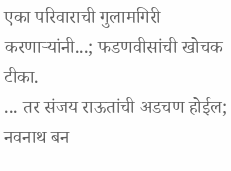एका परिवाराची गुलामगिरी करणाऱ्यांनी...; फडणवीसांची खोचक टीका.
... तर संजय राऊतांची अडचण होईल; नवनाथ बन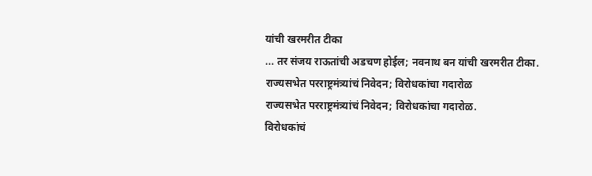यांची खरमरीत टीका
... तर संजय राऊतांची अडचण होईल; नवनाथ बन यांची खरमरीत टीका.
राज्यसभेत परराष्ट्रमंत्र्यांचं निवेदन; विरोधकांचा गदारोळ
राज्यसभेत परराष्ट्रमंत्र्यांचं निवेदन; विरोधकांचा गदारोळ.
विरोधकांचं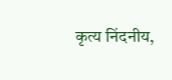कृत्य निंदनीय,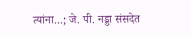त्यांना...; जे. पी. नड्डा संसदेत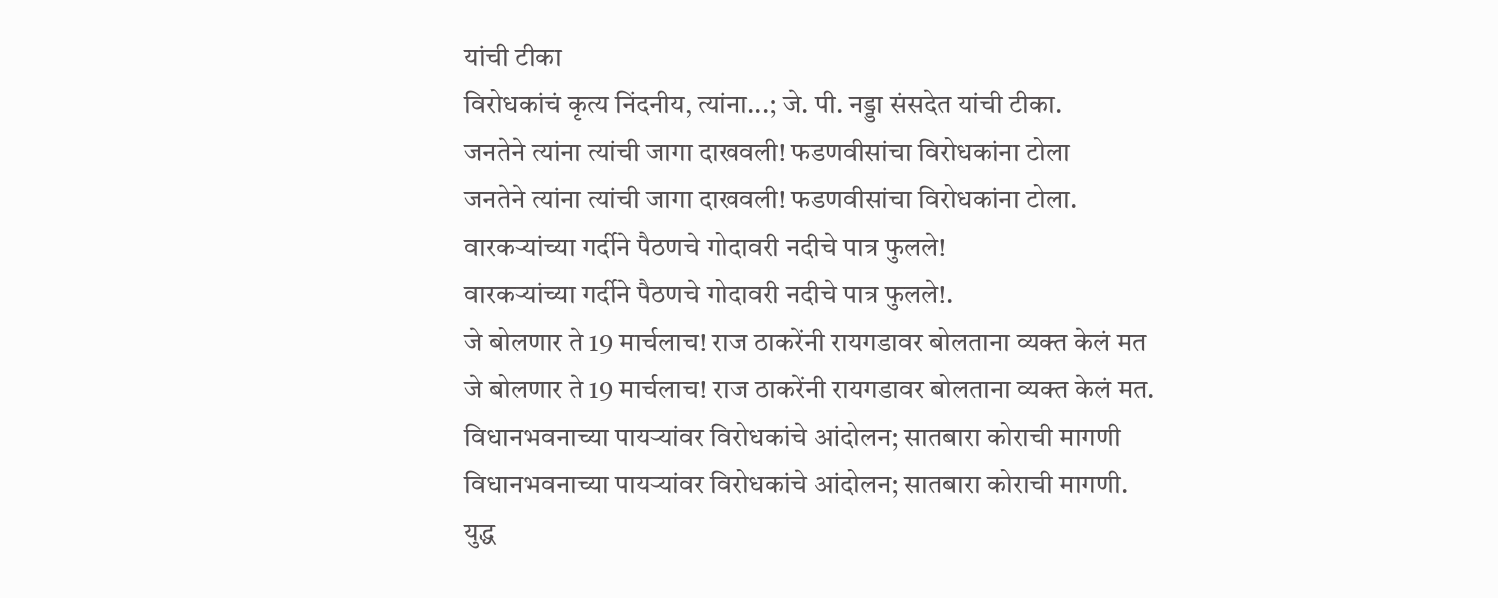यांची टीका
विरोधकांचं कृत्य निंदनीय, त्यांना...; जे. पी. नड्डा संसदेत यांची टीका.
जनतेने त्यांना त्यांची जागा दाखवली! फडणवीसांचा विरोधकांना टोला
जनतेने त्यांना त्यांची जागा दाखवली! फडणवीसांचा विरोधकांना टोला.
वारकऱ्यांच्या गर्दीने पैठणचे गोदावरी नदीचे पात्र फुलले!
वारकऱ्यांच्या गर्दीने पैठणचे गोदावरी नदीचे पात्र फुलले!.
जे बोलणार ते 19 मार्चलाच! राज ठाकरेंनी रायगडावर बोलताना व्यक्त केलं मत
जे बोलणार ते 19 मार्चलाच! राज ठाकरेंनी रायगडावर बोलताना व्यक्त केलं मत.
विधानभवनाच्या पायऱ्यांवर विरोधकांचे आंदोलन; सातबारा कोराची मागणी
विधानभवनाच्या पायऱ्यांवर विरोधकांचे आंदोलन; सातबारा कोराची मागणी.
युद्ध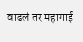वाढलं तर महागाई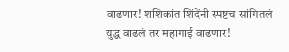वाढणार! शशिकांत शिंदेंनी स्पष्टच सांगितलं
युद्ध वाढलं तर महागाई वाढणार!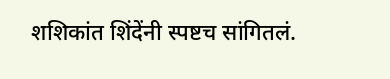शशिकांत शिंदेंनी स्पष्टच सांगितलं.